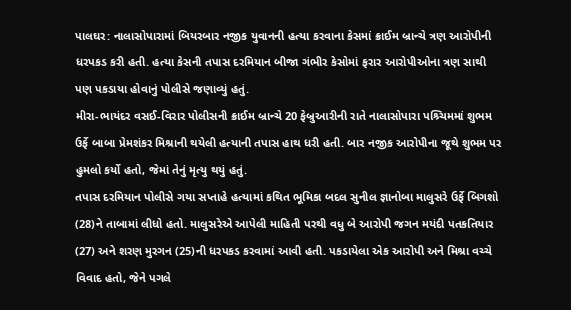પાલઘર: નાલાસોપારામાં બિયરબાર નજીક યુવાનની હત્યા કરવાના કેસમાં ક્રાઈમ બ્રાન્ચે ત્રણ આરોપીની ધરપકડ કરી હતી. હત્યા કેસની તપાસ દરમિયાન બીજા ગંભીર કેસોમાં ફરાર આરોપીઓના ત્રણ સાથી પણ પકડાયા હોવાનું પોલીસે જણાવ્યું હતું.
મીરા-ભાયંદર વસઈ-વિરાર પોલીસની ક્રાઈમ બ્રાન્ચે 20 ફેબ્રુઆરીની રાતે નાલાસોપારા પશ્ર્ચિમમાં શુભમ ઉર્ફે બાબા પ્રેમશંકર મિશ્રાની થયેલી હત્યાની તપાસ હાથ ધરી હતી. બાર નજીક આરોપીના જૂથે શુભમ પર હુમલો કર્યો હતો, જેમાં તેનું મૃત્યુ થયું હતું.
તપાસ દરમિયાન પોલીસે ગયા સપ્તાહે હત્યામાં કથિત ભૂમિકા બદલ સુનીલ જ્ઞાનોબા માલુસરે ઉર્ફે બિગશો (28)ને તાબામાં લીધો હતો. માલુસરેએ આપેલી માહિતી પરથી વધુ બે આરોપી જગન મયંદી પતકતિયાર (27) અને શરણ મુરગન (25)ની ધરપકડ કરવામાં આવી હતી. પકડાયેલા એક આરોપી અને મિશ્રા વચ્ચે વિવાદ હતો, જેને પગલે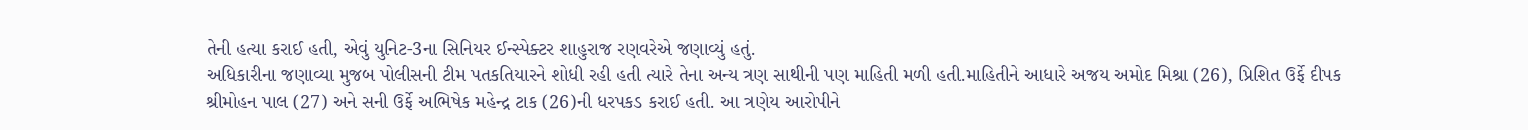તેની હત્યા કરાઈ હતી, એવું યુનિટ-3ના સિનિયર ઈન્સ્પેક્ટર શાહુરાજ રણવરેએ જણાવ્યું હતું.
અધિકારીના જણાવ્યા મુજબ પોલીસની ટીમ પતકતિયારને શોધી રહી હતી ત્યારે તેના અન્ય ત્રણ સાથીની પણ માહિતી મળી હતી.માહિતીને આધારે અજય અમોદ મિશ્રા (26), પ્રિશિત ઉર્ફે દીપક શ્રીમોહન પાલ (27) અને સની ઉર્ફે અભિષેક મહેન્દ્ર ટાક (26)ની ધરપકડ કરાઈ હતી. આ ત્રણેય આરોપીને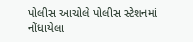પોલીસ આચોલે પોલીસ સ્ટેશનમાં નોંધાયેલા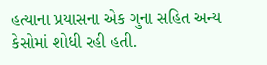હત્યાના પ્રયાસના એક ગુના સહિત અન્ય કેસોમાં શોધી રહી હતી.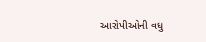આરોપીઓની વધુ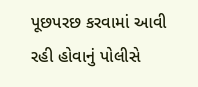પૂછપરછ કરવામાં આવી રહી હોવાનું પોલીસે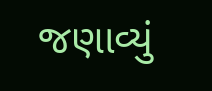જણાવ્યું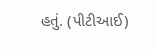હતું. (પીટીઆઈ)